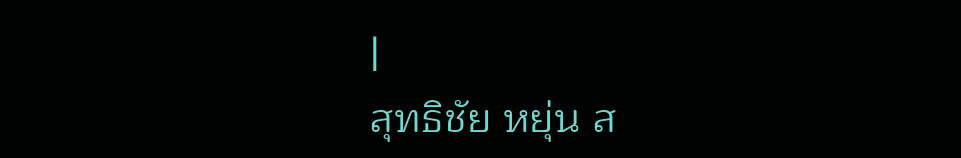|
สุทธิชัย หยุ่น ส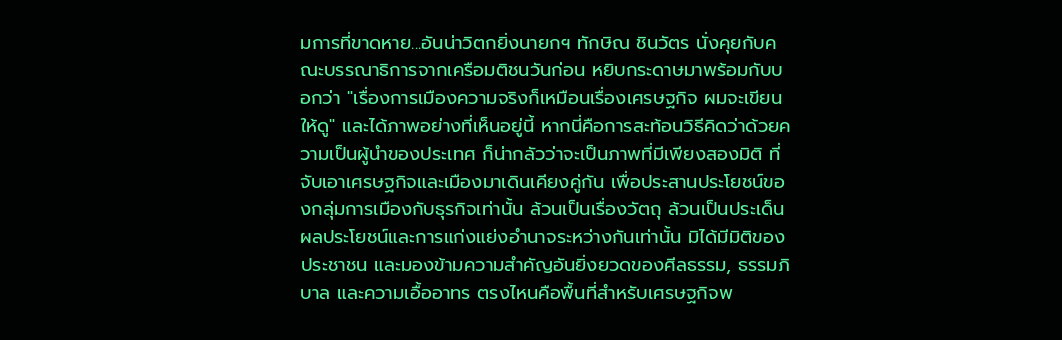มการที่ขาดหาย...อันน่าวิตกยิ่งนายกฯ ทักษิณ ชินวัตร นั่งคุยกับคณะบรรณาธิการจากเครือมติชนวันก่อน หยิบกระดาษมาพร้อมกับบอกว่า "เรื่องการเมืองความจริงก็เหมือนเรื่องเศรษฐกิจ ผมจะเขียนให้ดู" และได้ภาพอย่างที่เห็นอยู่นี้ หากนี่คือการสะท้อนวิธีคิดว่าด้วยความเป็นผู้นำของประเทศ ก็น่ากลัวว่าจะเป็นภาพที่มีเพียงสองมิติ ที่จับเอาเศรษฐกิจและเมืองมาเดินเคียงคู่กัน เพื่อประสานประโยชน์ของกลุ่มการเมืองกับธุรกิจเท่านั้น ล้วนเป็นเรื่องวัตถุ ล้วนเป็นประเด็นผลประโยชน์และการแก่งแย่งอำนาจระหว่างกันเท่านั้น มิได้มีมิติของประชาชน และมองข้ามความสำคัญอันยิ่งยวดของศีลธรรม, ธรรมภิบาล และความเอื้ออาทร ตรงไหนคือพื้นที่สำหรับเศรษฐกิจพ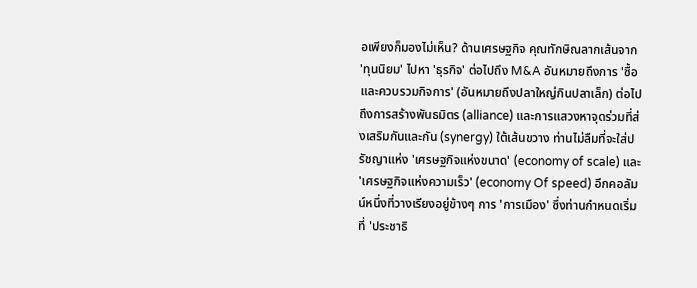อเพียงก็มองไม่เห็น? ด้านเศรษฐกิจ คุณทักษิณลากเส้นจาก 'ทุนนิยม' ไปหา 'ธุรกิจ' ต่อไปถึง M&A อันหมายถึงการ 'ซื้อและควบรวมกิจการ' (อันหมายถึงปลาใหญ่กินปลาเล็ก) ต่อไปถึงการสร้างพันธมิตร (alliance) และการแสวงหาจุดร่วมที่ส่งเสริมกันและกัน (synergy) ใต้เส้นขวาง ท่านไม่ลืมที่จะใส่ปรัชญาแห่ง 'เศรษฐกิจแห่งขนาด' (economy of scale) และ 'เศรษฐกิจแห่งความเร็ว' (economy Of speed) อีกคอลัมน์หนึ่งที่วางเรียงอยู่ข้างๆ การ 'การเมือง' ซึ่งท่านกำหนดเริ่มที่ 'ประชาธิ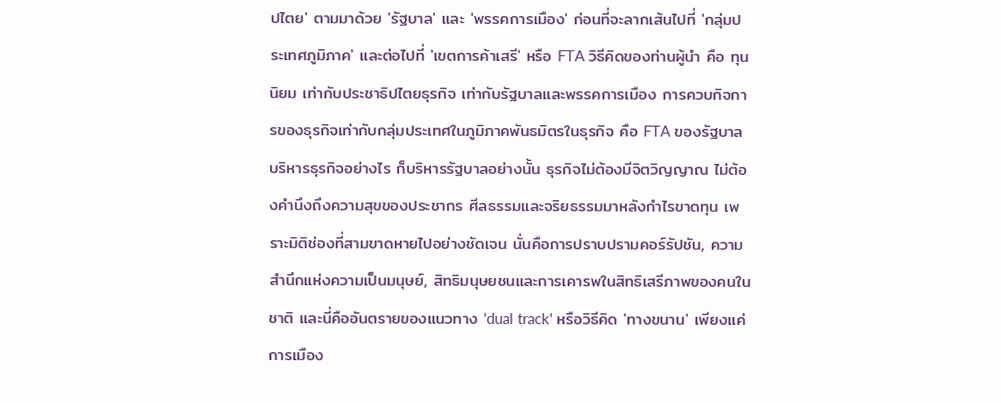ปไตย' ตามมาด้วย 'รัฐบาล' และ 'พรรคการเมือง' ก่อนที่จะลากเส้นไปที่ 'กลุ่มประเทศภูมิภาค' และต่อไปที่ 'เขตการค้าเสรี' หรือ FTA วิธีคิดของท่านผู้นำ คือ ทุนนิยม เท่ากับประชาธิปไตยธุรกิจ เท่ากับรัฐบาลและพรรคการเมือง การควบกิจการของธุรกิจเท่ากับกลุ่มประเทศในภูมิภาคพันธมิตรในธุรกิจ คือ FTA ของรัฐบาล บริหารธุรกิจอย่างไร ก็บริหารรัฐบาลอย่างนั้น ธุรกิจไม่ต้องมีจิตวิญญาณ ไม่ต้องคำนึงถึงความสุขของประชากร ศีลธรรมและจริยธรรมมาหลังกำไรขาดทุน เพราะมิติช่องที่สามขาดหายไปอย่างชัดเจน นั่นคือการปราบปรามคอร์รัปชัน, ความสำนึกแห่งความเป็นมนุษย์, สิทธิมนุษยชนและการเคารพในสิทธิเสรีภาพของคนในชาติ และนี่คืออันตรายของแนวทาง 'dual track' หรือวิธีคิด 'ทางขนาน' เพียงแค่การเมือง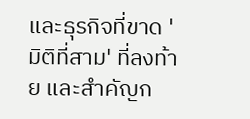และธุรกิจที่ขาด 'มิติที่สาม' ที่ลงท้าย และสำคัญก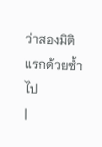ว่าสองมิติแรกด้วยซ้ำไป
|